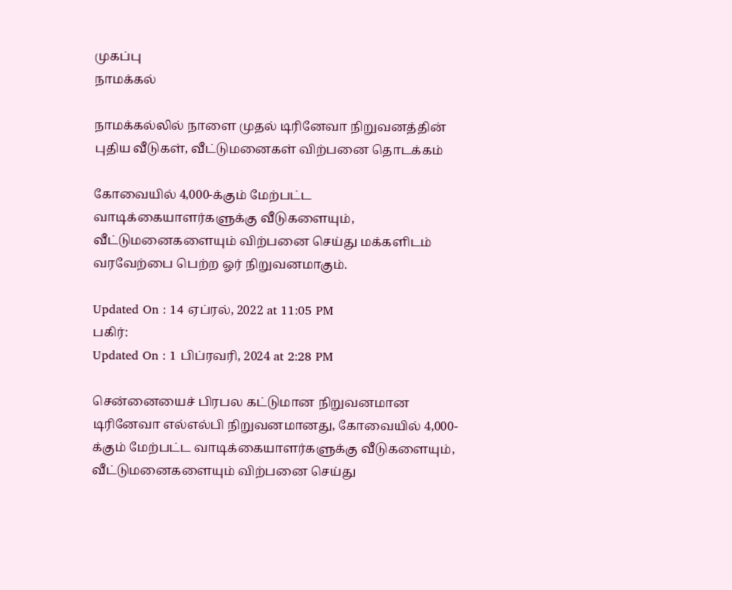முகப்பு
நாமக்கல்

நாமக்கல்லில் நாளை முதல் டிரினேவா நிறுவனத்தின் புதிய வீடுகள், வீட்டுமனைகள் விற்பனை தொடக்கம்

கோவையில் 4,000-க்கும் மேற்பட்ட வாடிக்கையாளர்களுக்கு வீடுகளையும், வீட்டுமனைகளையும் விற்பனை செய்து மக்களிடம் வரவேற்பை பெற்ற ஓர் நிறுவனமாகும்.

Updated On : 14 ஏப்ரல், 2022 at 11:05 PM
பகிர்:
Updated On : 1 பிப்ரவரி, 2024 at 2:28 PM

சென்னையைச் பிரபல கட்டுமான நிறுவனமான டிரினேவா எல்எல்பி நிறுவனமானது, கோவையில் 4,000-க்கும் மேற்பட்ட வாடிக்கையாளர்களுக்கு வீடுகளையும், வீட்டுமனைகளையும் விற்பனை செய்து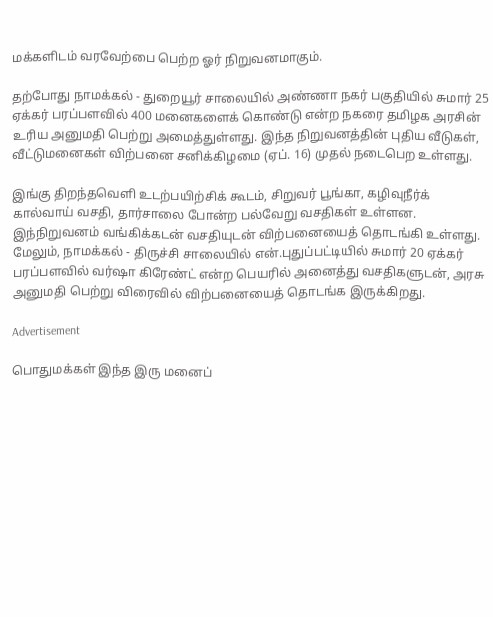மக்களிடம் வரவேற்பை பெற்ற ஓர் நிறுவனமாகும்.

தற்போது நாமக்கல் - துறையூர் சாலையில் அண்ணா நகர் பகுதியில் சுமார் 25 ஏக்கர் பரப்பளவில் 400 மனைகளைக் கொண்டு என்ற நகரை தமிழக அரசின் உரிய அனுமதி பெற்று அமைத்துள்ளது. இந்த நிறுவனத்தின் புதிய வீடுகள், வீட்டுமனைகள் விற்பனை சனிக்கிழமை (ஏப். 16) முதல் நடைபெற உள்ளது.

இங்கு திறந்தவெளி உடற்பயிற்சிக் கூடம், சிறுவர் பூங்கா, கழிவுநீர்க் கால்வாய் வசதி, தார்சாலை போன்ற பல்வேறு வசதிகள் உள்ளன. இந்நிறுவனம் வங்கிக்கடன் வசதியுடன் விற்பனையைத் தொடங்கி உள்ளது. மேலும், நாமக்கல் - திருச்சி சாலையில் என்.புதுப்பட்டியில் சுமார் 20 ஏக்கர் பரப்பளவில் வர்ஷா கிரேண்ட் என்ற பெயரில் அனைத்து வசதிகளுடன், அரசு அனுமதி பெற்று விரைவில் விற்பனையைத் தொடங்க இருக்கிறது.

Advertisement

பொதுமக்கள் இந்த இரு மனைப்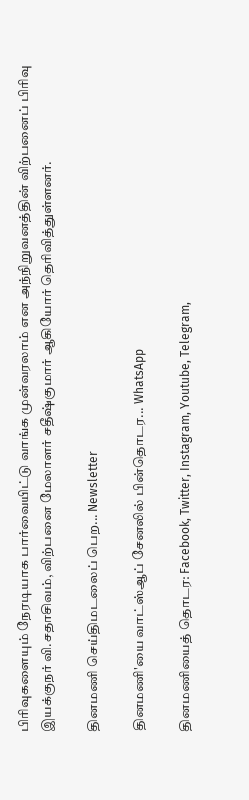பிரிவுகளையும் நேரடியாக பார்வையிட்டு வாங்க முன்வரலாம் என அந்நிறுவனத்தின் விற்பனைப் பிரிவு இயக்குநர் வி.சதாசிவம், விற்பனை மேலாளர் சதீஷ்குமார் ஆகியோர் தெரிவித்துள்ளனர்.

தினமணி செய்திமடலைப் பெற... Newsletter

தினமணி'யை வாட்ஸ்ஆப் சேனலில் பின்தொடர... WhatsApp

தினமணியைத் தொடர: Facebook, Twitter, Instagram, Youtube, Telegram,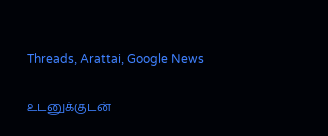Threads, Arattai, Google News

உடனுக்குடன்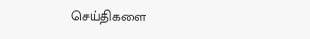செய்திகளை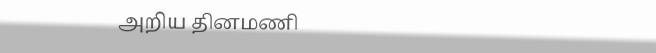அறிய தினமணி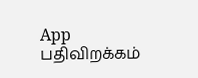App பதிவிறக்கம்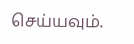செய்யவும்.